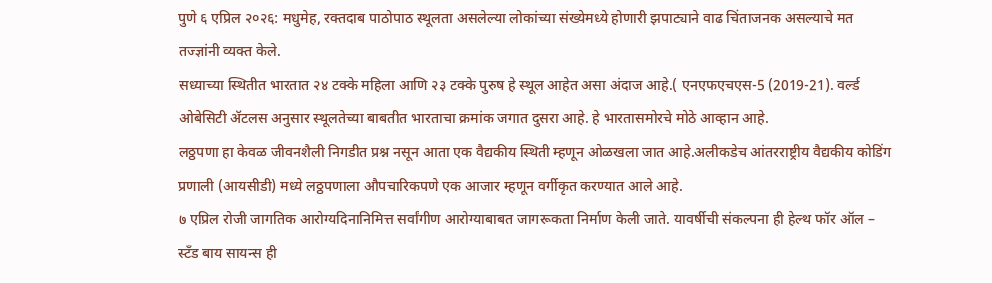पुणे ६ एप्रिल २०२६: मधुमेह, रक्तदाब पाठोपाठ स्थूलता असलेल्या लोकांच्या संख्येमध्ये होणारी झपाट्याने वाढ चिंताजनक असल्याचे मत तज्ज्ञांनी व्यक्त केले.
सध्याच्या स्थितीत भारतात २४ टक्के महिला आणि २३ टक्के पुरुष हे स्थूल आहेत असा अंदाज आहे.( एनएफएचएस-5 (2019-21). वर्ल्ड ओबेसिटी ॲटलस अनुसार स्थूलतेच्या बाबतीत भारताचा क्रमांक जगात दुसरा आहे. हे भारतासमोरचे मोठे आव्हान आहे.
लठ्ठपणा हा केवळ जीवनशैली निगडीत प्रश्न नसून आता एक वैद्यकीय स्थिती म्हणून ओळखला जात आहे.अलीकडेच आंतरराष्ट्रीय वैद्यकीय कोडिंग प्रणाली (आयसीडी) मध्ये लठ्ठपणाला औपचारिकपणे एक आजार म्हणून वर्गीकृत करण्यात आले आहे.
७ एप्रिल रोजी जागतिक आरोग्यदिनानिमित्त सर्वांगीण आरोग्याबाबत जागरूकता निर्माण केली जाते. यावर्षीची संकल्पना ही हेल्थ फॉर ऑल – स्टँड बाय सायन्स ही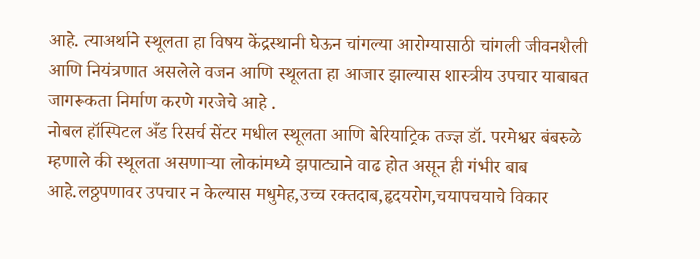आहे. त्याअर्थाने स्थूलता हा विषय केंद्रस्थानी घेऊन चांगल्या आरोग्यासाठी चांगली जीवनशैली आणि नियंत्रणात असलेले वजन आणि स्थूलता हा आजार झाल्यास शास्त्रीय उपचार याबाबत जागरूकता निर्माण करणे गरजेचे आहे .
नोबल हॉस्पिटल अँड रिसर्च सेंटर मधील स्थूलता आणि बेरियाट्रिक तज्ज्ञ डॉ. परमेश्वर बंबरुळे म्हणाले की स्थूलता असणाऱ्या लोकांमध्ये झपाट्याने वाढ होत असून ही गंभीर बाब आहे.लठ्ठपणावर उपचार न केल्यास मधुमेह,उच्च रक्तदाब,हृदयरोग,चयापचयाचे विकार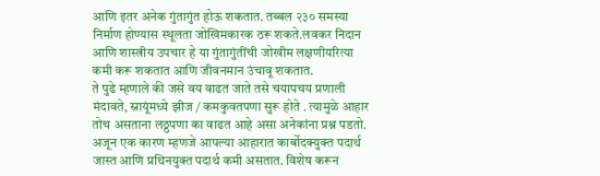आणि इतर अनेक गुंतागुंत होऊ शकतात. तब्बल २३० समस्या निर्माण होण्यास स्थूलता जोखिमकारक ठरू शकते.लवकर निदान आणि शास्त्रीय उपचार हे या गुंतागुंतींची जोखीम लक्षणीयरित्या कमी करू शकतात आणि जीवनमान उंचावू शकतात.
ते पुढे म्हणाले की जसे वय वाढत जाते तसे चयापचय प्रणाली मंदावते, स्नायूंमध्ये झीज / कमकुवतपणा सुरू होते . त्यामुळे आहार तोच असताना लठ्ठपणा का वाढत आहे असा अनेकांना प्रश्न पडतो. अजून एक कारण म्हणजे आपल्या आहारात कार्बोदक्युक्त पदार्थ जास्त आणि प्रथिनयुक्त पदार्थ कमी असतात. विशेष करून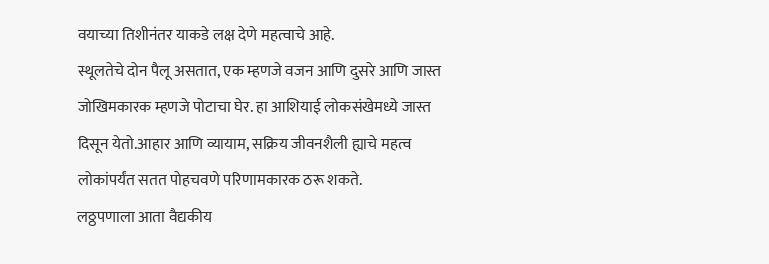वयाच्या तिशीनंतर याकडे लक्ष देणे महत्वाचे आहे.
स्थूलतेचे दोन पैलू असतात, एक म्हणजे वजन आणि दुसरे आणि जास्त जोखिमकारक म्हणजे पोटाचा घेर. हा आशियाई लोकसंखेमध्ये जास्त दिसून येतो.आहार आणि व्यायाम, सक्रिय जीवनशैली ह्याचे महत्व लोकांपर्यंत सतत पोहचवणे परिणामकारक ठरू शकते.
लठ्ठपणाला आता वैद्यकीय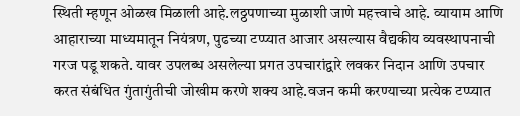स्थिती म्हणून ओळख मिळाली आहे.लठ्ठपणाच्या मुळाशी जाणे महत्त्वाचे आहे. व्यायाम आणि आहाराच्या माध्यमातून नियंत्रण, पुढच्या टप्प्यात आजार असल्यास वैद्यकीय व्यवस्थापनाची गरज पडू शकते. यावर उपलब्ध असलेल्या प्रगत उपचारांद्वारे लवकर निदान आणि उपचार करत संबंधित गुंतागुंतीची जोखीम करणे शक्य आहे.वजन कमी करण्याच्या प्रत्येक टप्प्यात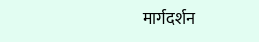मार्गदर्शन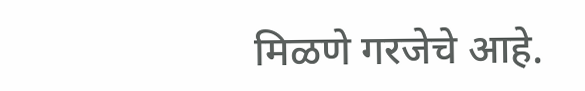मिळणे गरजेचे आहे.